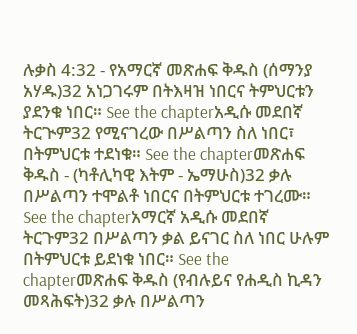ሉቃስ 4:32 - የአማርኛ መጽሐፍ ቅዱስ (ሰማንያ አሃዱ)32 አነጋገሩም በትእዛዝ ነበርና ትምህርቱን ያደንቁ ነበር። See the chapterአዲሱ መደበኛ ትርጒም32 የሚናገረው በሥልጣን ስለ ነበር፣ በትምህርቱ ተደነቁ። See the chapterመጽሐፍ ቅዱስ - (ካቶሊካዊ እትም - ኤማሁስ)32 ቃሉ በሥልጣን ተሞልቶ ነበርና በትምህርቱ ተገረሙ። See the chapterአማርኛ አዲሱ መደበኛ ትርጉም32 በሥልጣን ቃል ይናገር ስለ ነበር ሁሉም በትምህርቱ ይደነቁ ነበር። See the chapterመጽሐፍ ቅዱስ (የብሉይና የሐዲስ ኪዳን መጻሕፍት)32 ቃሉ በሥልጣን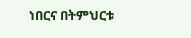ነበርና በትምህርቱ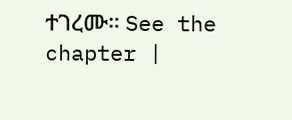ተገረሙ። See the chapter |